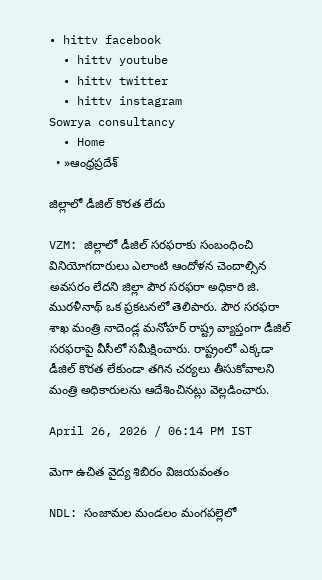• hittv facebook
  • hittv youtube
  • hittv twitter
  • hittv instagram
Sowrya consultancy
  • Home
  • »ఆంధ్రప్రదేశ్

జిల్లాలో డీజిల్ కొరత లేదు

VZM: జిల్లాలో డీజిల్ సరఫరాకు సంబంధించి వినియోగదారులు ఎలాంటి ఆందోళన చెందాల్సిన అవసరం లేదని జిల్లా పౌర సరఫరా అధికారి జి. మురళీనాథ్ ఒక ప్రకటనలో తెలిపారు. పౌర సరఫరా శాఖ మంత్రి నాదెండ్ల మనోహర్ రాష్ట్ర వ్యాప్తంగా డీజిల్ సరఫరాపై వీసీలో సమీక్షించారు. రాష్ట్రంలో ఎక్కడా డీజిల్ కొరత లేకుండా తగిన చర్యలు తీసుకోవాలని మంత్రి అధికారులను ఆదేశించినట్లు వెల్లడించారు.

April 26, 2026 / 06:14 PM IST

మెగా ఉచిత వైద్య శిబిరం విజయవంతం

NDL: సంజామల మండలం మంగపల్లెలో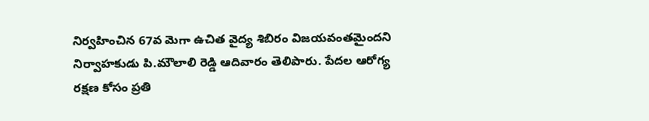నిర్వహించిన 67వ మెగా ఉచిత వైద్య శిబిరం విజయవంతమైందని నిర్వాహకుడు పి.మౌలాలి రెడ్డి ఆదివారం తెలిపారు. పేదల ఆరోగ్య రక్షణ కోసం ప్రతి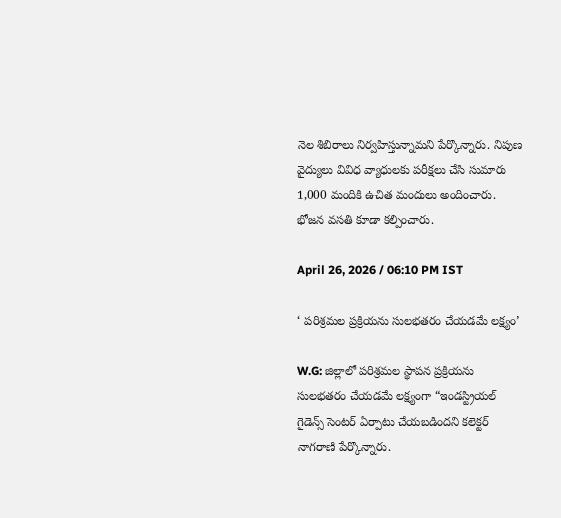నెల శిబిరాలు నిర్వహిస్తున్నామని పేర్కొన్నారు. నిపుణ వైద్యులు వివిధ వ్యాధులకు పరీక్షలు చేసి సుమారు 1,000 మందికి ఉచిత మందులు అందించారు. భోజన వసతి కూడా కల్పించారు.

April 26, 2026 / 06:10 PM IST

‘ పరిశ్రమల ప్రక్రియను సులభతరం చేయడమే లక్ష్యం’

W.G: జిల్లాలో పరిశ్రమల స్థాపన ప్రక్రియను సులభతరం చేయడమే లక్ష్యంగా “ఇండస్ట్రియల్ గైడెన్స్ సెంటర్ ఏర్పాటు చేయబడిందని కలెక్టర్ నాగరాణి పేర్కొన్నారు.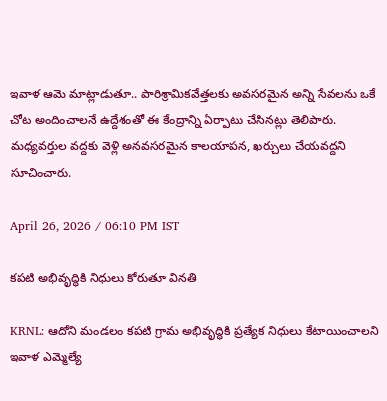ఇవాళ ఆమె మాట్లాడుతూ.. పారిశ్రామికవేత్తలకు అవసరమైన అన్ని సేవలను ఒకే చోట అందించాలనే ఉద్దేశంతో ఈ కేంద్రాన్ని ఏర్పాటు చేసినట్లు తెలిపారు. మధ్యవర్తుల వద్దకు వెళ్లి అనవసరమైన కాలయాపన, ఖర్చులు చేయవద్దని సూచించారు.

April 26, 2026 / 06:10 PM IST

కపటి అభివృద్ధికి నిధులు కోరుతూ వినతి

KRNL: ఆదోని మండలం కపటి గ్రామ అభివృద్ధికి ప్రత్యేక నిధులు కేటాయించాలని ఇవాళ ఎమ్మెల్యే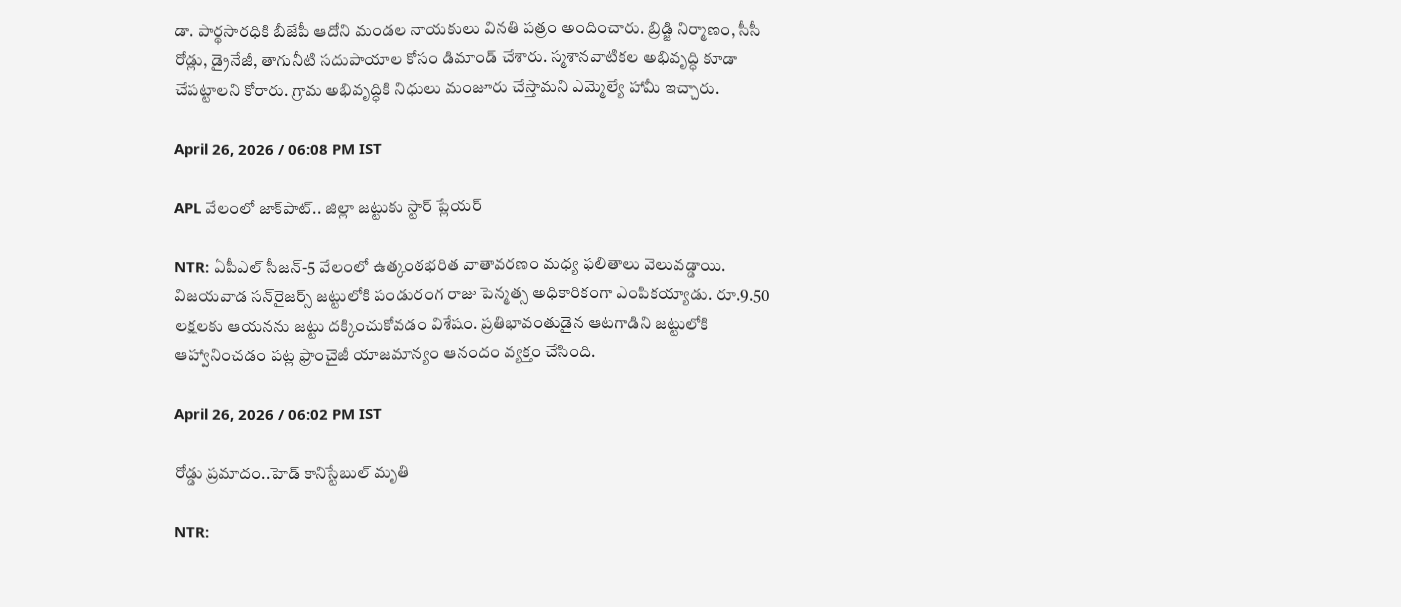డా. పార్థసారధికి బీజేపీ ఆదోని మండల నాయకులు వినతి పత్రం అందించారు. బ్రిడ్జి నిర్మాణం, సీసీ రోడ్లు, డ్రైనేజీ, తాగునీటి సదుపాయాల కోసం డిమాండ్ చేశారు. స్మశానవాటికల అభివృద్ధి కూడా చేపట్టాలని కోరారు. గ్రామ అభివృద్ధికి నిధులు మంజూరు చేస్తామని ఎమ్మెల్యే హామీ ఇచ్చారు.

April 26, 2026 / 06:08 PM IST

APL వేలంలో జాక్‌పాట్.. జిల్లా జట్టుకు స్టార్ ప్లేయర్

NTR: ఏపీఎల్ సీజన్-5 వేలంలో ఉత్కంఠభరిత వాతావరణం మధ్య ఫలితాలు వెలువడ్డాయి. విజయవాడ సన్‌రైజర్స్ జట్టులోకి పండురంగ రాజు పెన్మత్స అధికారికంగా ఎంపికయ్యాడు. రూ.9.50 లక్షలకు ఆయనను జట్టు దక్కించుకోవడం విశేషం. ప్రతిభావంతుడైన ఆటగాడిని జట్టులోకి ఆహ్వానించడం పట్ల ఫ్రాంచైజీ యాజమాన్యం ఆనందం వ్యక్తం చేసింది.

April 26, 2026 / 06:02 PM IST

రోడ్డు ప్రమాదం..హెడ్ కానిస్టేబుల్ మృతి

NTR: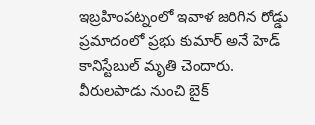ఇబ్రహింపట్నంలో ఇవాళ జరిగిన రోడ్డు ప్రమాదంలో ప్రభు కుమార్ అనే హెడ్ కానిస్టేబుల్ మృతి చెందారు. వీరులపాడు నుంచి బైక్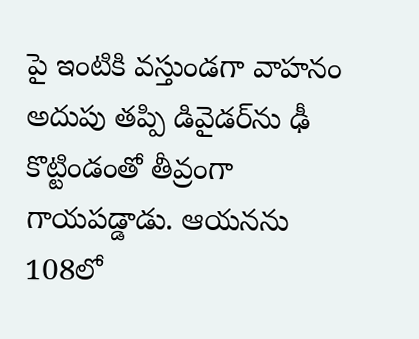పై ఇంటికి వస్తుండగా వాహనం అదుపు తప్పి డివైడర్‌ను ఢీ కొట్టిండంతో తీవ్రంగా గాయపడ్డాడు. ఆయనను 108లో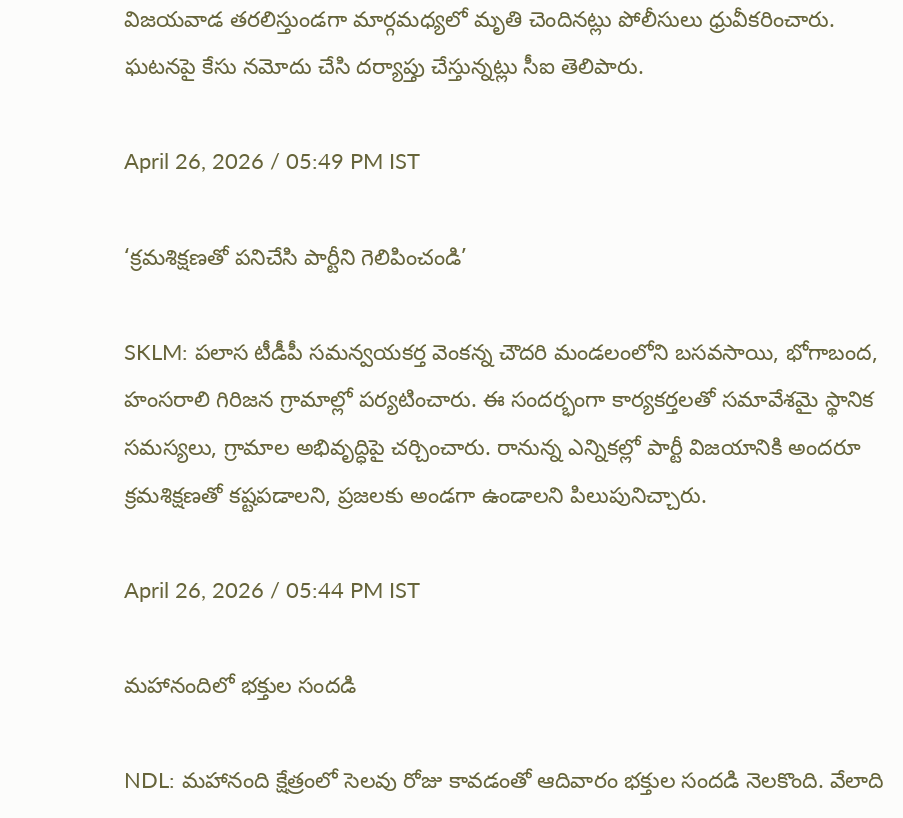విజయవాడ తరలిస్తుండగా మార్గమధ్యలో మృతి చెందినట్లు పోలీసులు ధ్రువీకరించారు. ఘటనపై కేసు నమోదు చేసి దర్యాప్తు చేస్తున్నట్లు సీఐ తెలిపారు.

April 26, 2026 / 05:49 PM IST

‘క్రమశిక్షణతో పనిచేసి పార్టీని గెలిపించండి’

SKLM: పలాస టీడీపీ సమన్వయకర్త వెంకన్న చౌదరి మండలంలోని బసవసాయి, భోగాబంద, హంసరాలి గిరిజన గ్రామాల్లో పర్యటించారు. ఈ సందర్భంగా కార్యకర్తలతో సమావేశమై స్థానిక సమస్యలు, గ్రామాల అభివృద్ధిపై చర్చించారు. రానున్న ఎన్నికల్లో పార్టీ విజయానికి అందరూ క్రమశిక్షణతో కష్టపడాలని, ప్రజలకు అండగా ఉండాలని పిలుపునిచ్చారు.

April 26, 2026 / 05:44 PM IST

మహానందిలో భక్తుల సందడి

NDL: మహానంది క్షేత్రంలో సెలవు రోజు కావడంతో ఆదివారం భక్తుల సందడి నెలకొంది. వేలాది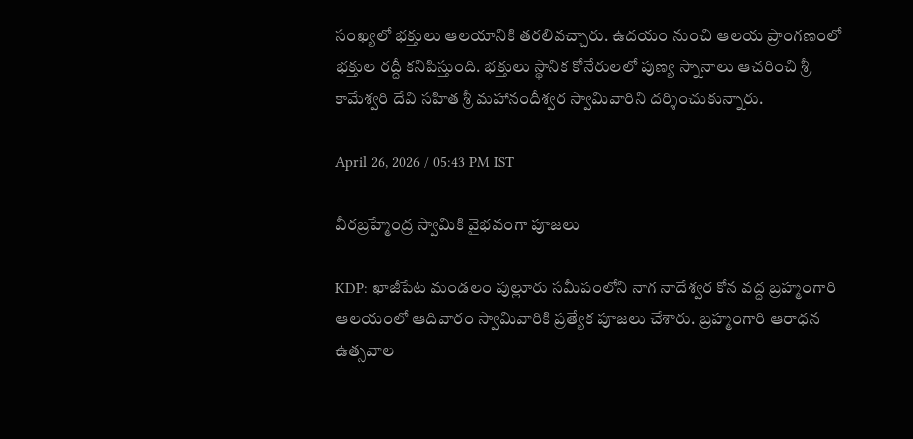సంఖ్యలో భక్తులు ఆలయానికి తరలివచ్చారు. ఉదయం నుంచి ఆలయ ప్రాంగణంలో భక్తుల రద్దీ కనిపిస్తుంది. భక్తులు స్థానిక కోనేరులలో పుణ్య స్నానాలు ఆచరించి శ్రీ కామేశ్వరి దేవి సహిత శ్రీ మహానందీశ్వర స్వామివారిని దర్శించుకున్నారు.

April 26, 2026 / 05:43 PM IST

వీరబ్రహ్మేంద్ర స్వామికి వైభవంగా పూజలు

KDP: ఖాజీపేట మండలం పుల్లూరు సమీపంలోని నాగ నాదేశ్వర కోన వద్ద బ్రహ్మంగారి ఆలయంలో ఆదివారం స్వామివారికి ప్రత్యేక పూజలు చేశారు. బ్రహ్మంగారి ఆరాధన ఉత్సవాల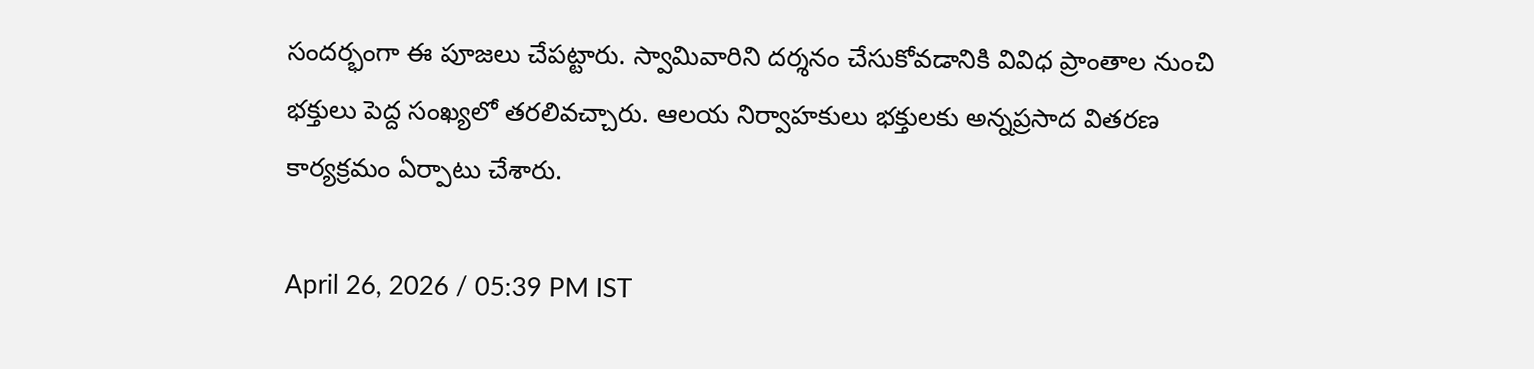సందర్భంగా ఈ పూజలు చేపట్టారు. స్వామివారిని దర్శనం చేసుకోవడానికి వివిధ ప్రాంతాల నుంచి భక్తులు పెద్ద సంఖ్యలో తరలివచ్చారు. ఆలయ నిర్వాహకులు భక్తులకు అన్నప్రసాద వితరణ కార్యక్రమం ఏర్పాటు చేశారు.

April 26, 2026 / 05:39 PM IST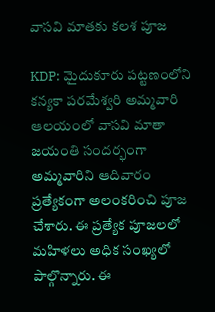వాసవి మాతకు కలశ పూజ

KDP: మైదుకూరు పట్టణంలోని కన్యకా పరమేశ్వరి అమ్మవారి ఆలయంలో వాసవి మాతా జయంతి సందర్భంగా అమ్మవారిని ఆదివారం ప్రత్యేకంగా అలంకరించి పూజ చేశారు. ఈ ప్రత్యేక పూజలలో మహిళలు అధిక సంఖ్యలో పాల్గొన్నారు. ఈ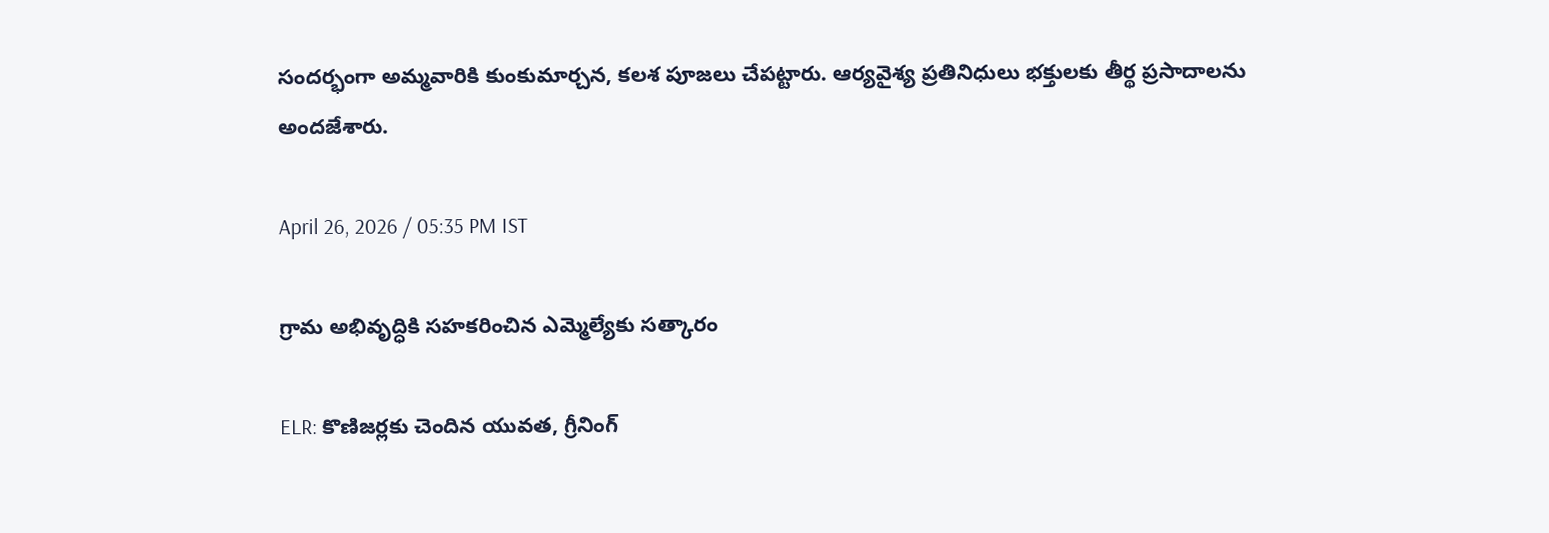సందర్భంగా అమ్మవారికి కుంకుమార్చన, కలశ పూజలు చేపట్టారు. ఆర్యవైశ్య ప్రతినిధులు భక్తులకు తీర్థ ప్రసాదాలను అందజేశారు.

April 26, 2026 / 05:35 PM IST

గ్రామ అభివృద్ధికి సహకరించిన ఎమ్మెల్యేకు సత్కారం

ELR: కొణిజర్లకు చెందిన యువత, గ్రీనింగ్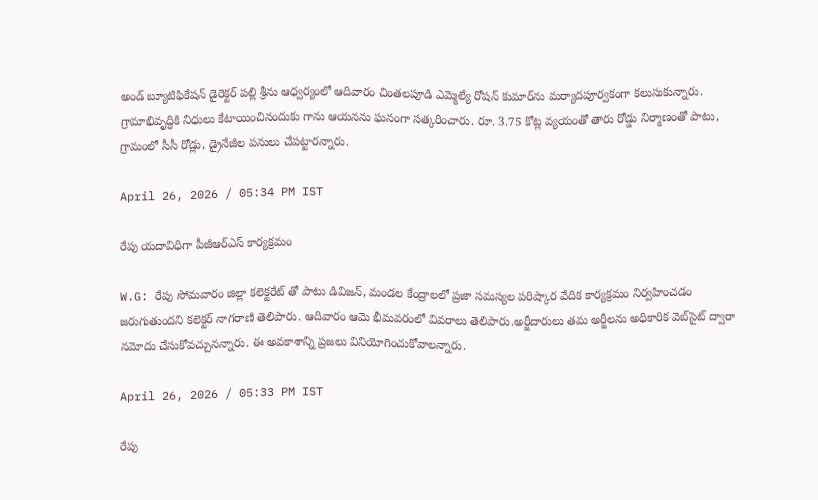అండ్ బ్యూటిఫికేషన్ డైరెక్టర్ పల్లి శ్రీను ఆధ్వర్యంలో ఆదివారం చింతలపూడి ఎమ్మెల్యే రోషన్ కుమార్‌ను మర్యాదపూర్వకంగా కలుసుకున్నారు. గ్రామాభివృద్ధికి నిధులు కేటాయించినందుకు గాను ఆయనను ఘనంగా సత్కరించారు. రూ. 3.75 కోట్ల వ్యయంతో తారు రోడ్డు నిర్మాణంతో పాటు, గ్రామంలో సీసీ రోడ్లు, డ్రైనేజీల పనులు చేపట్టారన్నారు.

April 26, 2026 / 05:34 PM IST

రేపు యదావిధిగా పీజీఆర్‌ఎస్ కార్యక్రమం

W.G: రేపు సోమవారం జిల్లా కలెక్టరేట్ తో పాటు డివిజన్, మండల కేంద్రాలలో ప్రజా సమస్యల పరిష్కార వేదిక కార్యక్రమం నిర్వహించడం జరుగుతుందని కలెక్టర్ నాగరాణి తెలిపారు. ఆదివారం ఆమె భీమవరంలో వివరాలు తెలిపారు.అర్జీదారులు తమ అర్జీలను అధికారిక వెబ్‌సైట్ ద్వారా నమోదు చేసుకోవచ్చునన్నారు. ఈ అవకాశాన్ని ప్రజలు వినియోగించుకోవాలన్నారు.

April 26, 2026 / 05:33 PM IST

రేపు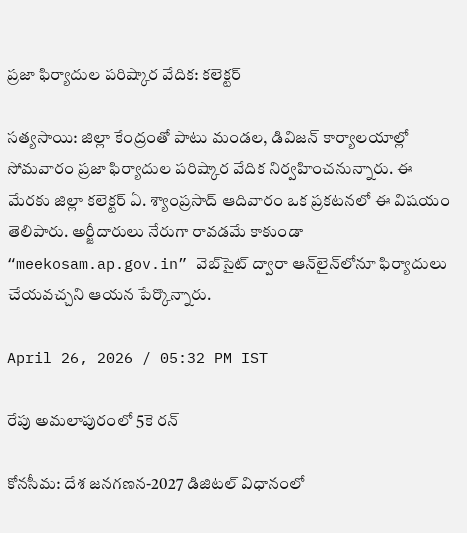ప్రజా ఫిర్యాదుల పరిష్కార వేదిక: కలెక్టర్

సత్యసాయి: జిల్లా కేంద్రంతో పాటు మండల, డివిజన్ కార్యాలయాల్లో సోమవారం ప్రజా ఫిర్యాదుల పరిష్కార వేదిక నిర్వహించనున్నారు. ఈ మేరకు జిల్లా కలెక్టర్ ఏ. శ్యాంప్రసాద్ ఆదివారం ఒక ప్రకటనలో ఈ విషయం తెలిపారు. అర్జీదారులు నేరుగా రావడమే కాకుండా “meekosam.ap.gov.in” వెబ్‌సైట్ ద్వారా ఆన్‌లైన్‌లోనూ ఫిర్యాదులు చేయవచ్చని ఆయన పేర్కొన్నారు.

April 26, 2026 / 05:32 PM IST

రేపు అమలాపురంలో 5కె రన్

కోనసీమ: దేశ జనగణన-2027 డిజిటల్ విధానంలో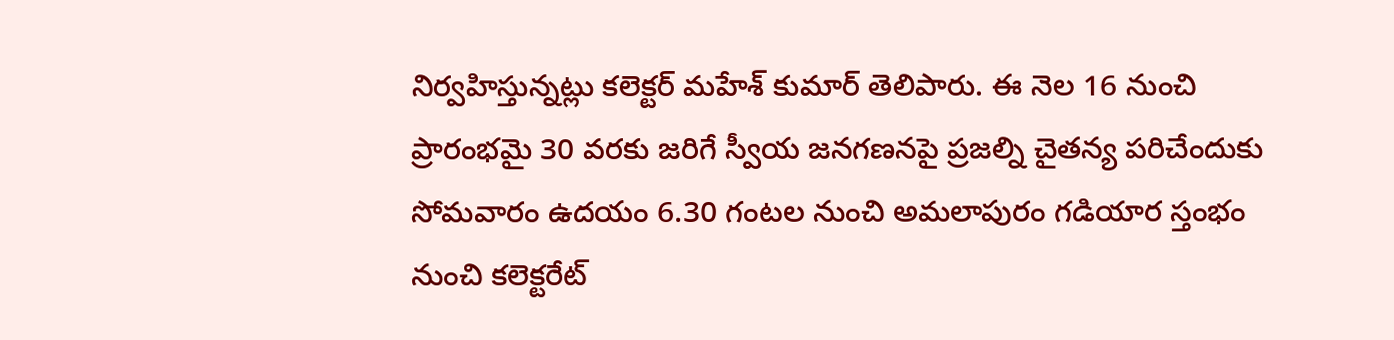నిర్వహిస్తున్నట్లు కలెక్టర్ మహేశ్ కుమార్ తెలిపారు. ఈ నెల 16 నుంచి ప్రారంభమై 30 వరకు జరిగే స్వీయ జనగణనపై ప్రజల్ని చైతన్య పరిచేందుకు సోమవారం ఉదయం 6.30 గంటల నుంచి అమలాపురం గడియార స్తంభం నుంచి కలెక్టరేట్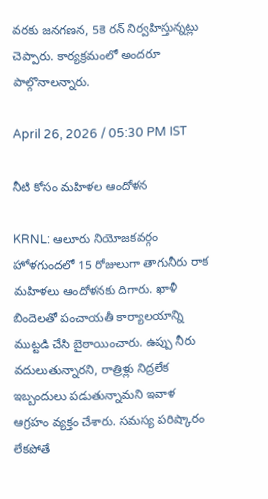వరకు జనగణన, 5కె రన్ నిర్వహిస్తున్నట్లు చెప్పారు. కార్యక్రమంలో అందరూ పాల్గొనాలన్నారు.

April 26, 2026 / 05:30 PM IST

నీటి కోసం మహిళల ఆందోళన

KRNL: ఆలూరు నియోజకవర్గం హోళగుందలో 15 రోజులుగా తాగునీరు రాక మహిళలు ఆందోళనకు దిగారు. ఖాళీ బిందెలతో పంచాయతీ కార్యాలయాన్ని ముట్టడి చేసి బైఠాయించారు. ఉప్పు నీరు వదులుతున్నారని, రాత్రిళ్లు నిద్రలేక ఇబ్బందులు పడుతున్నామని ఇవాళ ఆగ్రహం వ్యక్తం చేశారు. సమస్య పరిష్కారం లేకపోతే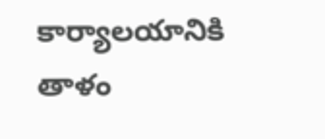కార్యాలయానికి తాళం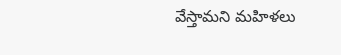వేస్తామని మహిళలు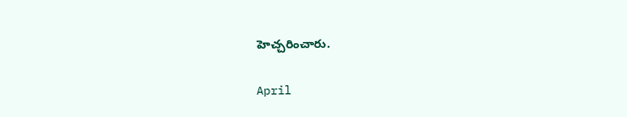హెచ్చరించారు.

April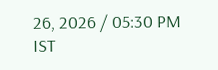26, 2026 / 05:30 PM IST